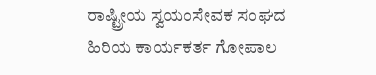ರಾಷ್ಟ್ರೀಯ ಸ್ವಯಂಸೇವಕ ಸಂಘದ ಹಿರಿಯ ಕಾರ್ಯಕರ್ತ ಗೋಪಾಲ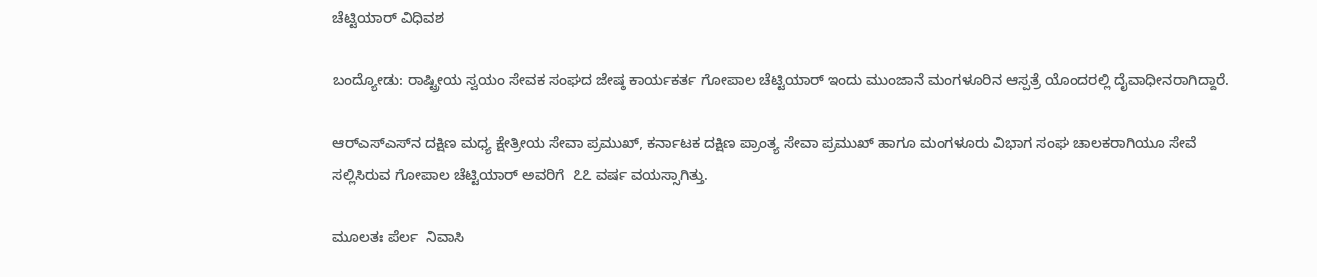ಚೆಟ್ಟಿಯಾರ್ ವಿಧಿವಶ

ಬಂದ್ಯೋಡು: ರಾಷ್ಟ್ರೀಯ ಸ್ವಯಂ ಸೇವಕ ಸಂಘದ ಜೇಷ್ಠ ಕಾರ್ಯಕರ್ತ ಗೋಪಾಲ ಚೆಟ್ಟಿಯಾರ್ ಇಂದು ಮುಂಜಾನೆ ಮಂಗಳೂರಿನ ಆಸ್ಪತ್ರೆ ಯೊಂದರಲ್ಲಿ ದೈವಾಧೀನರಾಗಿದ್ದಾರೆ.

ಆರ್‌ಎಸ್‌ಎಸ್‌ನ ದಕ್ಷಿಣ ಮಧ್ಯ ಕ್ಷೇತ್ರೀಯ ಸೇವಾ ಪ್ರಮುಖ್, ಕರ್ನಾಟಕ ದಕ್ಷಿಣ ಪ್ರಾಂತ್ಯ ಸೇವಾ ಪ್ರಮುಖ್ ಹಾಗೂ ಮಂಗಳೂರು ವಿಭಾಗ ಸಂಘ ಚಾಲಕರಾಗಿಯೂ ಸೇವೆ ಸಲ್ಲಿಸಿರುವ ಗೋಪಾಲ ಚೆಟ್ಟಿಯಾರ್ ಅವರಿಗೆ  ೭೭ ವರ್ಷ ವಯಸ್ಸಾಗಿತ್ತು.

ಮೂಲತಃ ಪೆರ್ಲ  ನಿವಾಸಿ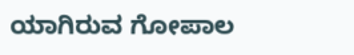ಯಾಗಿರುವ ಗೋಪಾಲ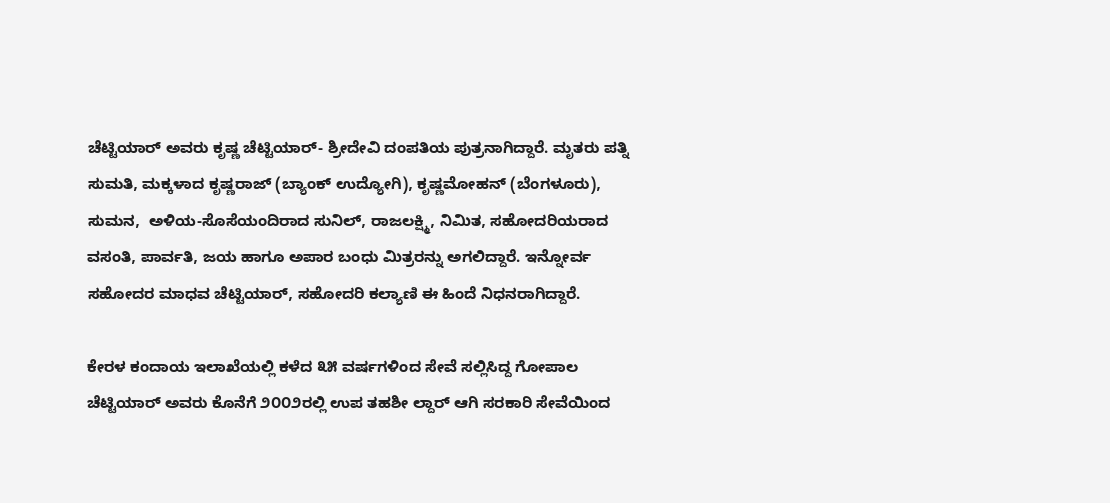ಚೆಟ್ಟಿಯಾರ್ ಅವರು ಕೃಷ್ಣ ಚೆಟ್ಟಿಯಾರ್- ಶ್ರೀದೇವಿ ದಂಪತಿಯ ಪುತ್ರನಾಗಿದ್ದಾರೆ. ಮೃತರು ಪತ್ನಿ ಸುಮತಿ, ಮಕ್ಕಳಾದ ಕೃಷ್ಣರಾಜ್ (ಬ್ಯಾಂಕ್ ಉದ್ಯೋಗಿ), ಕೃಷ್ಣಮೋಹನ್ (ಬೆಂಗಳೂರು), ಸುಮನ,  ಅಳಿಯ-ಸೊಸೆಯಂದಿರಾದ ಸುನಿಲ್, ರಾಜಲಕ್ಷ್ಮಿ, ನಿಮಿತ, ಸಹೋದರಿಯರಾದ ವಸಂತಿ, ಪಾರ್ವತಿ, ಜಯ ಹಾಗೂ ಅಪಾರ ಬಂಧು ಮಿತ್ರರನ್ನು ಅಗಲಿದ್ದಾರೆ. ಇನ್ನೋರ್ವ ಸಹೋದರ ಮಾಧವ ಚೆಟ್ಟಿಯಾರ್, ಸಹೋದರಿ ಕಲ್ಯಾಣಿ ಈ ಹಿಂದೆ ನಿಧನರಾಗಿದ್ದಾರೆ.

ಕೇರಳ ಕಂದಾಯ ಇಲಾಖೆಯಲ್ಲಿ ಕಳೆದ ೩೫ ವರ್ಷಗಳಿಂದ ಸೇವೆ ಸಲ್ಲಿಸಿದ್ದ ಗೋಪಾಲ ಚೆಟ್ಟಿಯಾರ್ ಅವರು ಕೊನೆಗೆ ೨೦೦೨ರಲ್ಲಿ ಉಪ ತಹಶೀ ಲ್ದಾರ್ ಆಗಿ ಸರಕಾರಿ ಸೇವೆಯಿಂದ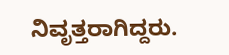ನಿವೃತ್ತರಾಗಿದ್ದರು.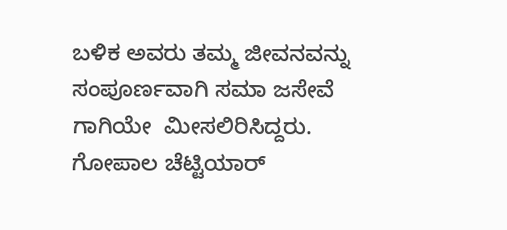ಬಳಿಕ ಅವರು ತಮ್ಮ ಜೀವನವನ್ನು ಸಂಪೂರ್ಣವಾಗಿ ಸಮಾ ಜಸೇವೆ ಗಾಗಿಯೇ  ಮೀಸಲಿರಿಸಿದ್ದರು. ಗೋಪಾಲ ಚೆಟ್ಟಿಯಾರ್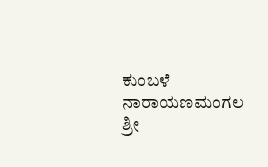ಕುಂಬಳೆ ನಾರಾಯಣಮಂಗಲ ಶ್ರೀ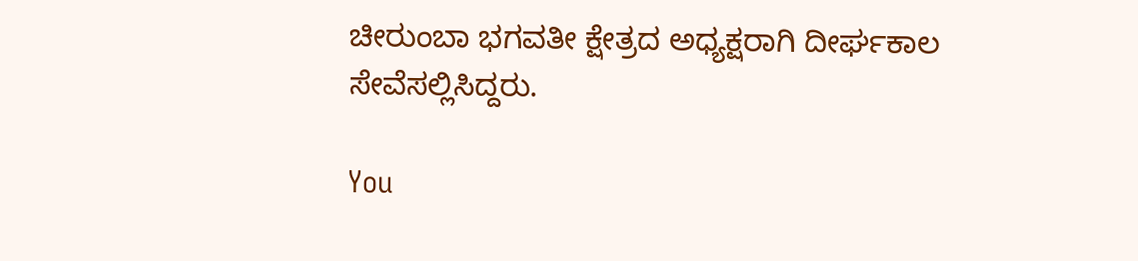ಚೀರುಂಬಾ ಭಗವತೀ ಕ್ಷೇತ್ರದ ಅಧ್ಯಕ್ಷರಾಗಿ ದೀರ್ಘಕಾಲ ಸೇವೆಸಲ್ಲಿಸಿದ್ದರು.

You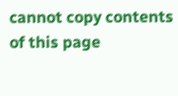cannot copy contents of this page